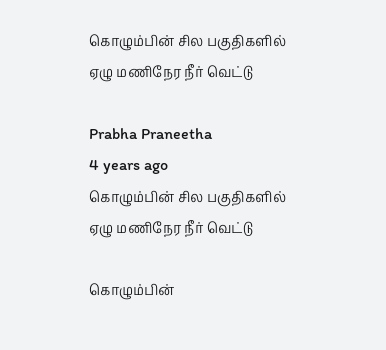கொழும்பின் சில பகுதிகளில் ஏழு மணிநேர நீர் வெட்டு

Prabha Praneetha
4 years ago
கொழும்பின் சில பகுதிகளில் ஏழு மணிநேர நீர் வெட்டு

கொழும்பின்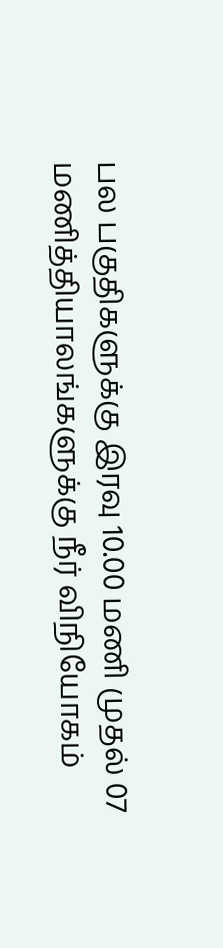பல பகுதிகளுக்கு இரவு 10.00 மணி முதல் 07 மணித்தியாலங்களுக்கு நீர் விநியோகம்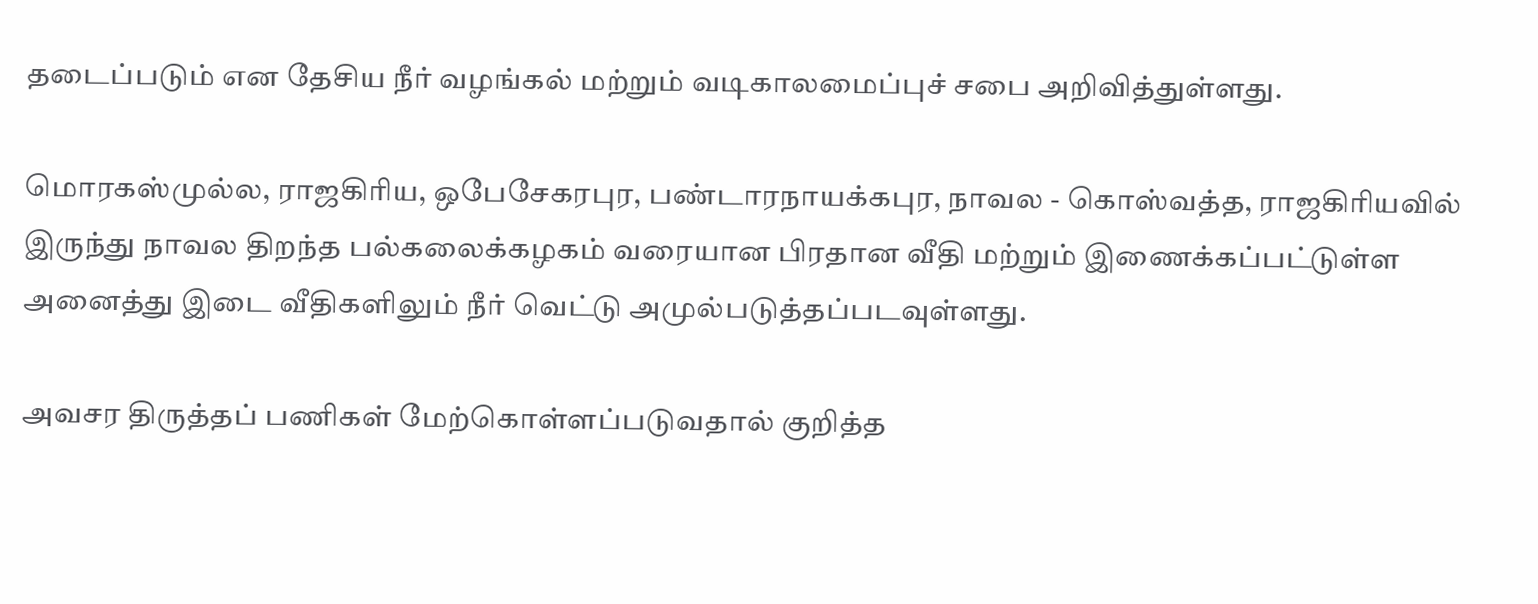தடைப்படும் என தேசிய நீர் வழங்கல் மற்றும் வடிகாலமைப்புச் சபை அறிவித்துள்ளது.

மொரகஸ்முல்ல, ராஜகிரிய, ஒபேசேகரபுர, பண்டாரநாயக்கபுர, நாவல - கொஸ்வத்த, ராஜகிரியவில் இருந்து நாவல திறந்த பல்கலைக்கழகம் வரையான பிரதான வீதி மற்றும் இணைக்கப்பட்டுள்ள அனைத்து இடை வீதிகளிலும் நீர் வெட்டு அமுல்படுத்தப்படவுள்ளது.

அவசர திருத்தப் பணிகள் மேற்கொள்ளப்படுவதால் குறித்த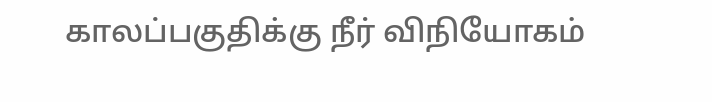காலப்பகுதிக்கு நீர் விநியோகம்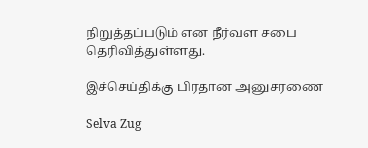நிறுத்தப்படும் என நீர்வள சபை தெரிவித்துள்ளது.

இச்செய்திக்கு பிரதான அனுசரணை

Selva Zug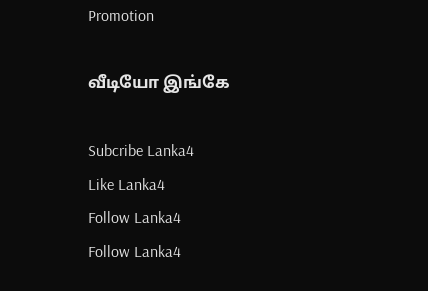Promotion

வீடியோ இங்கே

Subcribe Lanka4
Like Lanka4
Follow Lanka4
Follow Lanka4